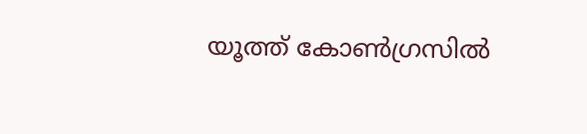യൂത്ത് കോൺഗ്രസിൽ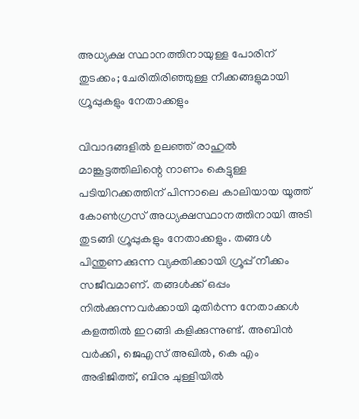അധ്യക്ഷ സ്ഥാനത്തിനായുള്ള പോരിന് തുടക്കം; ചേരിതിരിഞ്ഞുള്ള നീക്കങ്ങളുമായി ഗ്രൂപ്പുകളും നേതാക്കളും

വിവാദങ്ങളിൽ ഉലഞ്ഞ് രാഹുൽ മാങ്കൂട്ടത്തിലിന്റെ നാണം കെട്ടുള്ള പടിയിറക്കത്തിന് പിന്നാലെ കാലിയായ യൂത്ത് കോൺഗ്രസ് അധ്യക്ഷസ്ഥാനത്തിനായി അടി തുടങ്ങി ഗ്രൂപ്പുകളും നേതാക്കളും. തങ്ങൾ പിന്തുണക്കുന്ന വ്യക്തിക്കായി ഗ്രൂപ്പ് നീക്കം സജീവമാണ്. തങ്ങൾക്ക് ഒപ്പം നിൽക്കുന്നവർക്കായി മുതിർന്ന നേതാക്കൾ കളത്തിൽ ഇറങ്ങി കളിക്കുന്നുണ്ട്. അബിൻ വർക്കി, ജെഎസ് അഖിൽ, കെ എം അഭിജിത്ത്, ബിനു ചുള്ളിയിൽ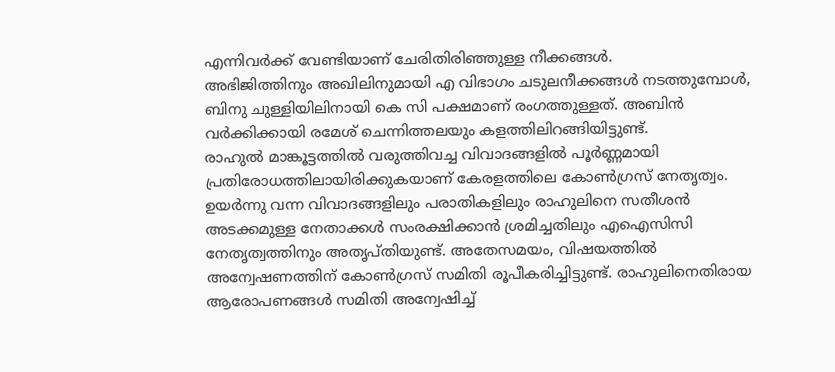എന്നിവർക്ക് വേണ്ടിയാണ് ചേരിതിരിഞ്ഞുള്ള നീക്കങ്ങൾ.
അഭിജിത്തിനും അഖിലിനുമായി എ വിഭാഗം ചടുലനീക്കങ്ങൾ നടത്തുമ്പോൾ, ബിനു ചുള്ളിയിലിനായി കെ സി പക്ഷമാണ് രംഗത്തുള്ളത്. അബിൻ വർക്കിക്കായി രമേശ് ചെന്നിത്തലയും കളത്തിലിറങ്ങിയിട്ടുണ്ട്.
രാഹുൽ മാങ്കൂട്ടത്തിൽ വരുത്തിവച്ച വിവാദങ്ങളിൽ പൂർണ്ണമായി പ്രതിരോധത്തിലായിരിക്കുകയാണ് കേരളത്തിലെ കോൺഗ്രസ് നേതൃത്വം. ഉയർന്നു വന്ന വിവാദങ്ങളിലും പരാതികളിലും രാഹുലിനെ സതീശൻ അടക്കമുള്ള നേതാക്കൾ സംരക്ഷിക്കാൻ ശ്രമിച്ചതിലും എഐസിസി നേതൃത്വത്തിനും അതൃപ്തിയുണ്ട്. അതേസമയം, വിഷയത്തിൽ അന്വേഷണത്തിന് കോൺഗ്രസ് സമിതി രൂപീകരിച്ചിട്ടുണ്ട്. രാഹുലിനെതിരായ ആരോപണങ്ങൾ സമിതി അന്വേഷിച്ച്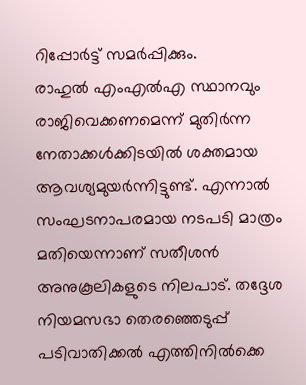റിപ്പോർട്ട് സമർപ്പിക്കും.
രാഹുൽ എംഎൽഎ സ്ഥാനവും രാജിവെക്കണമെന്ന് മുതിർന്ന നേതാക്കൾക്കിടയിൽ ശക്തമായ ആവശ്യമുയർന്നിട്ടുണ്ട്. എന്നാൽ സംഘടനാപരമായ നടപടി മാത്രം മതിയെന്നാണ് സതീശൻ അനുകൂലികളുടെ നിലപാട്. തദ്ദേശ നിയമസഭാ തെരഞ്ഞെടുപ്പ് പടിവാതിക്കൽ എത്തിനിൽക്കെ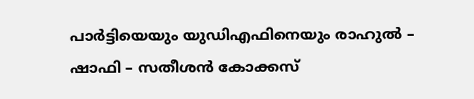പാർട്ടിയെയും യുഡിഎഫിനെയും രാഹുൽ – ഷാഫി – സതീശൻ കോക്കസ്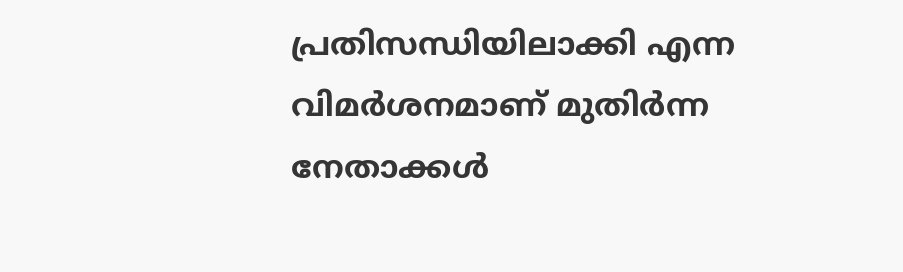പ്രതിസന്ധിയിലാക്കി എന്ന വിമർശനമാണ് മുതിർന്ന നേതാക്കൾ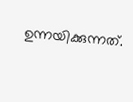ഉന്നയിക്കുന്നത്.